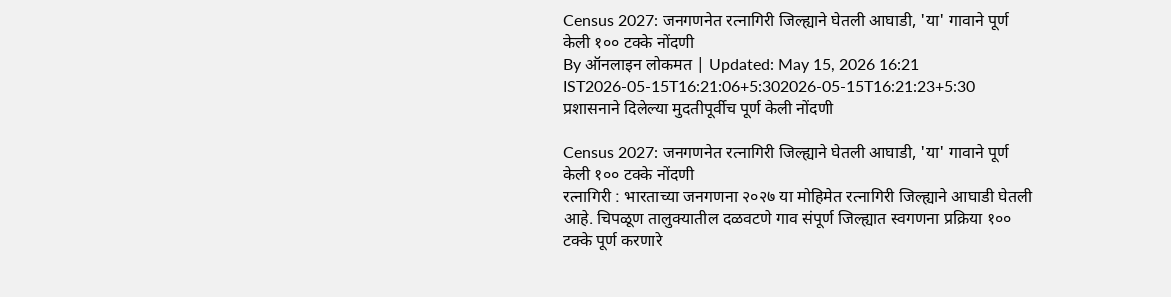Census 2027: जनगणनेत रत्नागिरी जिल्ह्याने घेतली आघाडी, 'या' गावाने पूर्ण केली १०० टक्के नोंदणी
By ऑनलाइन लोकमत | Updated: May 15, 2026 16:21 IST2026-05-15T16:21:06+5:302026-05-15T16:21:23+5:30
प्रशासनाने दिलेल्या मुदतीपूर्वीच पूर्ण केली नोंदणी

Census 2027: जनगणनेत रत्नागिरी जिल्ह्याने घेतली आघाडी, 'या' गावाने पूर्ण केली १०० टक्के नोंदणी
रत्नागिरी : भारताच्या जनगणना २०२७ या मोहिमेत रत्नागिरी जिल्ह्याने आघाडी घेतली आहे. चिपळूण तालुक्यातील दळवटणे गाव संपूर्ण जिल्ह्यात स्वगणना प्रक्रिया १०० टक्के पूर्ण करणारे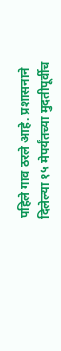पहिले गाव ठरले आहे. प्रशासनाने दिलेल्या १५ मेपर्यंतच्या मुदतीपूर्वीच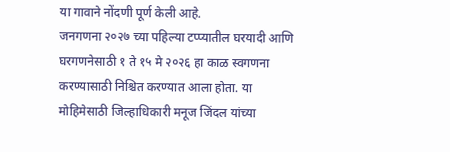या गावाने नोंदणी पूर्ण केली आहे.
जनगणना २०२७ च्या पहिल्या टप्प्यातील घरयादी आणि घरगणनेसाठी १ ते १५ मे २०२६ हा काळ स्वगणना करण्यासाठी निश्चित करण्यात आला होता. या मोहिमेसाठी जिल्हाधिकारी मनूज जिंदल यांच्या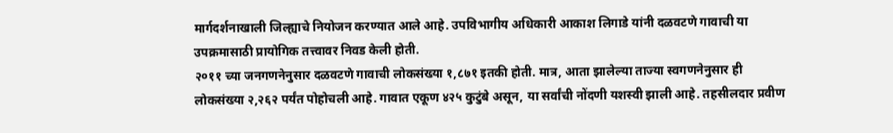मार्गदर्शनाखाली जिल्ह्याचे नियोजन करण्यात आले आहे. उपविभागीय अधिकारी आकाश लिगाडे यांनी दळवटणे गावाची या उपक्रमासाठी प्रायोगिक तत्त्वावर निवड केली होती.
२०११ च्या जनगणनेनुसार दळवटणे गावाची लोकसंख्या १,८७१ इतकी होती. मात्र, आता झालेल्या ताज्या स्वगणनेनुसार ही लोकसंख्या २,२६२ पर्यंत पोहोचली आहे. गावात एकूण ४२५ कुटुंबे असून, या सर्वांची नोंदणी यशस्वी झाली आहे. तहसीलदार प्रवीण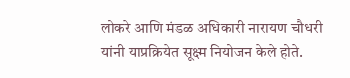लोकरे आणि मंडळ अधिकारी नारायण चौधरी यांनी याप्रक्रियेत सूक्ष्म नियोजन केले होते.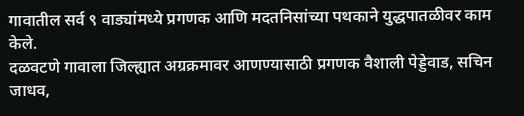गावातील सर्व ९ वाड्यांमध्ये प्रगणक आणि मदतनिसांच्या पथकाने युद्धपातळीवर काम केले.
दळवटणे गावाला जिल्ह्यात अग्रक्रमावर आणण्यासाठी प्रगणक वैशाली पेड्डेवाड, सचिन जाधव,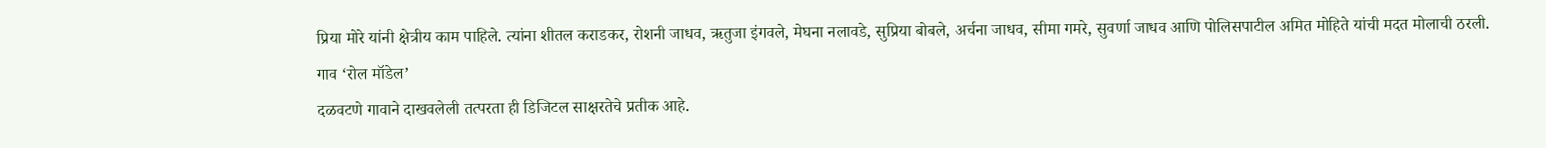प्रिया मोरे यांनी क्षेत्रीय काम पाहिले. त्यांना शीतल कराडकर, रोशनी जाधव, ऋतुजा इंगवले, मेघना नलावडे, सुप्रिया बोबले, अर्चना जाधव, सीमा गमरे, सुवर्णा जाधव आणि पोलिसपाटील अमित मोहिते यांची मदत मोलाची ठरली.
गाव ‘रोल मॉडेल’
दळवटणे गावाने दाखवलेली तत्परता ही डिजिटल साक्षरतेचे प्रतीक आहे.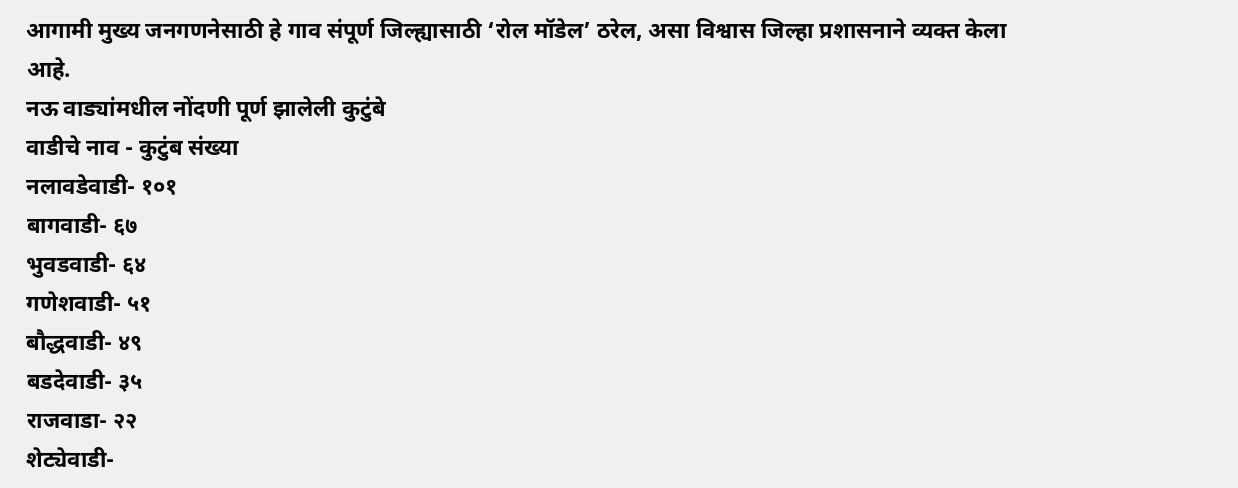आगामी मुख्य जनगणनेसाठी हे गाव संपूर्ण जिल्ह्यासाठी ‘रोल मॉडेल’ ठरेल, असा विश्वास जिल्हा प्रशासनाने व्यक्त केला आहे.
नऊ वाड्यांमधील नोंदणी पूर्ण झालेली कुटुंबे
वाडीचे नाव - कुटुंब संख्या
नलावडेवाडी- १०१
बागवाडी- ६७
भुवडवाडी- ६४
गणेशवाडी- ५१
बौद्धवाडी- ४९
बडदेवाडी- ३५
राजवाडा- २२
शेट्येवाडी-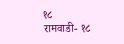१८
रामवाडी- १८